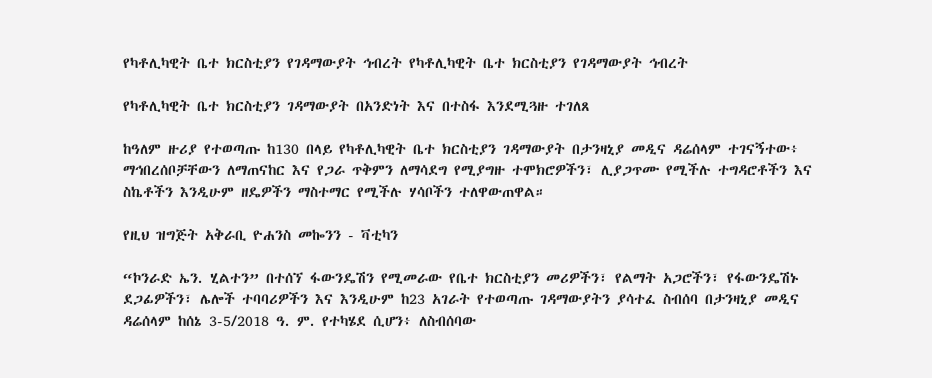የካቶሊካዊት ቤተ ክርስቲያን የገዳማውያት ኅብረት የካቶሊካዊት ቤተ ክርስቲያን የገዳማውያት ኅብረት

የካቶሊካዊት ቤተ ክርስቲያን ገዳማውያት በአንድነት እና በተስፋ እንደሚጓዙ ተገለጸ

ከዓለም ዙሪያ የተወጣጡ ከ130 በላይ የካቶሊካዊት ቤተ ክርስቲያን ገዳማውያት በታንዛኒያ መዲና ዳሬሰላም ተገናኝተው፥ ማኅበረሰቦቻቸውን ለማጠናከር እና የጋራ ጥቅምን ለማሳደግ የሚያግዙ ተሞክሮዎችን፣ ሊያጋጥሙ የሚችሉ ተግዳሮቶችን እና ስኬቶችን እንዲሁም ዘዴዎችን ማስተማር የሚችሉ ሃሳቦችን ተለዋውጠዋል።

የዚህ ዝግጅት አቅራቢ ዮሐንስ መኰንን - ቫቲካን

“ኮንራድ ኤን. ሂልተን” በተሰኘ ፋውንዴሽን የሚመራው የቤተ ክርስቲያን መሪዎችን፣ የልማት አጋሮችን፣ የፋውንዴሽኑ ደጋፊዎችን፣ ሌሎች ተባባሪዎችን እና እንዲሁም ከ23 አገራት የተወጣጡ ገዳማውያትን ያሳተፈ ስብሰባ በታንዛኒያ መዲና ዳሬሰላም ከሰኔ 3-5/2018 ዓ. ም. የተካሄደ ሲሆን፥ ለስብሰባው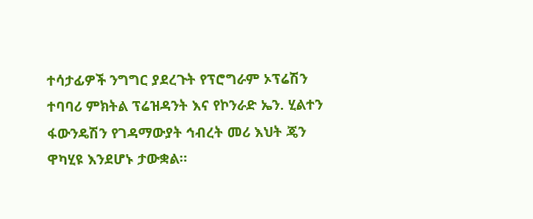ተሳታፊዎች ንግግር ያደረጉት የፕሮግራም ኦፕሬሽን ተባባሪ ምክትል ፕሬዝዳንት እና የኮንራድ ኤን. ሂልተን ፋውንዴሽን የገዳማውያት ኅብረት መሪ እህት ጄን ዋካሂዩ እንደሆኑ ታውቋል።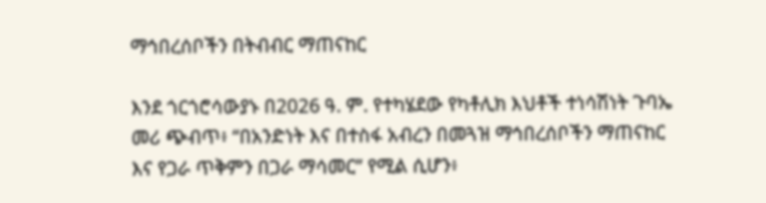ማኅበረሰቦችን በትብብር ማጠናከር

እንደ ጎርጎሮሳውያኑ በ2026 ዓ. ም. የተካሄደው የካቶሊክ እህቶች ተነሳሽነት ጉባኤ መሪ ጭብጥ፥ “በአንድነት እና በተስፋ አብረን በመጓዝ ማኅበረሰቦችን ማጠናከር እና የጋራ ጥቅምን በጋራ ማሳመር” የሚል ሲሆን፥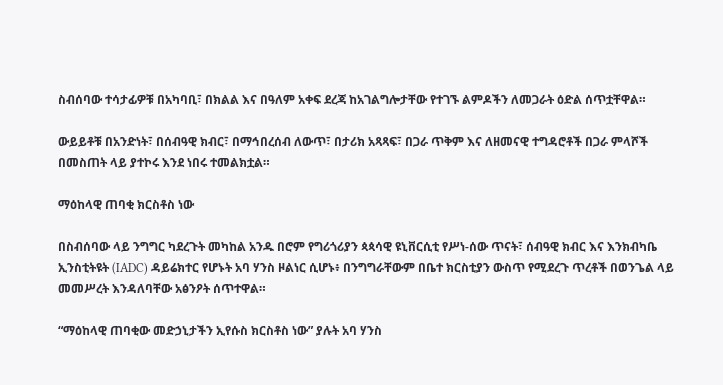ስብሰባው ተሳታፊዎቹ በአካባቢ፣ በክልል እና በዓለም አቀፍ ደረጃ ከአገልግሎታቸው የተገኙ ልምዶችን ለመጋራት ዕድል ሰጥቷቸዋል።

ውይይቶቹ በአንድነት፣ በሰብዓዊ ክብር፣ በማኅበረሰብ ለውጥ፣ በታሪክ አጻጻፍ፣ በጋራ ጥቅም እና ለዘመናዊ ተግዳሮቶች በጋራ ምላሾች በመስጠት ላይ ያተኮሩ እንደ ነበሩ ተመልክቷል።

ማዕከላዊ ጠባቂ ክርስቶስ ነው

በስብሰባው ላይ ንግግር ካደረጉት መካከል አንዱ በሮም የግሪጎሪያን ጳጳሳዊ ዩኒቨርሲቲ የሥነ-ሰው ጥናት፣ ሰብዓዊ ክብር እና እንክብካቤ ኢንስቲትዩት (IADC) ዳይሬክተር የሆኑት አባ ሃንስ ዞልነር ሲሆኑ፥ በንግግራቸውም በቤተ ክርስቲያን ውስጥ የሚደረጉ ጥረቶች በወንጌል ላይ መመሥረት እንዳለባቸው አፅንዖት ሰጥተዋል።

“ማዕከላዊ ጠባቂው መድኃኒታችን ኢየሱስ ክርስቶስ ነው” ያሉት አባ ሃንስ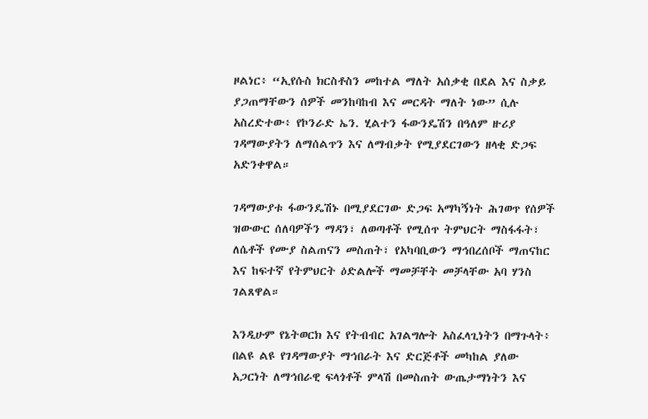ዞልነር፥ “ኢየሱስ ክርስቶስን መከተል ማለት አሰቃቂ በደል እና ስቃይ ያጋጠማቸውን ሰዎች መንከባከብ እና መርዳት ማለት ነው” ሲሉ አስረድተው፥ የኮንራድ ኤን. ሂልተን ፋውንዴሽን በዓለም ዙሪያ ገዳማውያትን ለማሰልጥን እና ለማብቃት የሚያደርገውን ዘላቂ ድጋፍ አድንቀዋል።

ገዳማውያቱ ፋውንዴሽኑ በሚያደርገው ድጋፍ አማካኝነት ሕገወጥ የሰዎች ዝውውር ሰለባዎችን ማዳን፣ ለወጣቶች የሚሰጥ ትምህርት ማስፋፋት፣ ለሴቶች የሙያ ስልጠናን መስጠት፣ የአካባቢውን ማኅበረሰቦች ማጠናከር እና ከፍተኛ የትምህርት ዕድልሎች ማመቻቸት መቻላቸው አባ ሃንስ ገልጸዋል።

እንዲሁም የኔትወርክ እና የትብብር አገልግሎት አስፈላጊነትን በማጉላት፥ በልዩ ልዩ የገዳማውያት ማኅበራት እና ድርጅቶች መካከል ያለው አጋርነት ለማኅበራዊ ፍላጎቶች ምላሽ በመስጠት ውጤታማነትን እና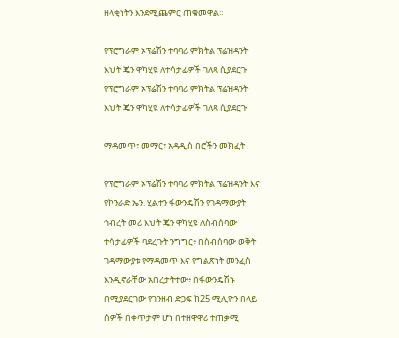ዘላቂነትን እንደሚጨምር ጠቁመዋል።

የፕሮግራም ኦፕሬሽን ተባባሪ ምክትል ፕሬዝዳንት እህት ጄን ዋካሂዩ ለተሳታፊዎች ገለጻ ሲያደርጉ
የፕሮግራም ኦፕሬሽን ተባባሪ ምክትል ፕሬዝዳንት እህት ጄን ዋካሂዩ ለተሳታፊዎች ገለጻ ሲያደርጉ

ማዳመጥ፣ መማር፣ አዳዲስ በሮችን መክፈት

የፕሮግራም ኦፕሬሽን ተባባሪ ምክትል ፕሬዝዳንት እና የኮንራድ ኤን. ሂልተን ፋውንዴሽን የገዳማውያት ኅብረት መሪ እህት ጄን ዋካሂዩ ለስብሰባው ተሳታፊዎች ባደረጉት ንግግር፥ በስብሰባው ወቅት ገዳማውያቱ የማዳመጥ እና የግልጽነት መንፈስ እንዲኖራቸው አበረታትተው፥ በፋውንዴሽኑ በሚያደርገው የገንዘብ ድጋፍ ከ25 ሚሊዮን በላይ ሰዎች በቀጥታም ሆነ በተዘዋዋሪ ተጠቃሚ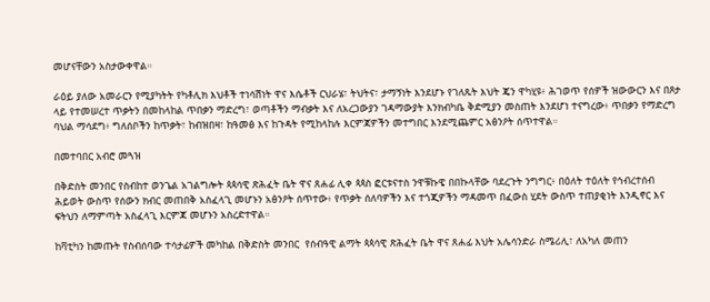መሆናቸውን አስታውቀዋል።

ራዕይ ያለው አመራርን የሚያካትት የካቶሊክ እህቶች ተነሳሽነት ዋና እሴቶች ርህራሄ፣ ትህትና፣ ታማኝነት እንደሆኑ የገለጹት እህት ጄን ዋካሂዩ፥ ሕገወጥ የሰዎች ዝውውርን እና በጾታ ላይ የተመሠረተ ጥቃትን በመከላከል ጥበቃን ማድረግ፣ ወጣቶችን ማብቃት እና ለአረጋውያን ገዳማውያት እንክብካቤ ቅድሚያን መስጠት እንደሆነ ተናግረው፥ ጥበቃን የማድረግ ባህል ማሳደግ፥ ግለሰቦችን ከጥቃት፣ ከብዝበዛ፣ ከዓመፅ እና ከጉዳት የሚከላከሉ እርምጃዎችን መተግበር እንደሚጨምር አፅንዖት ሰጥተዋል።

በመተባበር አብሮ መጓዝ

በቅድስት መንበር የስብከተ ወንጌል አገልግሎት ጳጳሳዊ ጽሕፈት ቤት ዋና ጸሐፊ ሊቀ ጳጳስ ፎርቱናተስ ንዋቹኩዌ በበኩላቸው ባደረጉት ንግግር፥ በዕለት ተዕለት የኅብረተሰብ ሕይወት ውስጥ የሰውን ክብር መጠበቅ አስፈላጊ መሆኑን አፅንዖት ሰጥተው፥ የጥቃት ሰለባዎችን እና ተጎጂዎችን ማዳመጥ በፈውስ ሂደት ውስጥ ተጠያቂነት እንዲኖር እና ፍትህን ለማምጣት አስፈላጊ እርምጃ መሆኑን አስረድተዋል።

ከቫቲካን ከመጡት የስብሰባው ተሳታፊዎች መካከል በቅድስት መንበር  የሰብዓዊ ልማት ጳጳሳዊ ጽሕፈት ቤት ዋና ጸሐፊ እህት አሌሳንድራ ስሜሪሊ፣ ለአካለ መጠን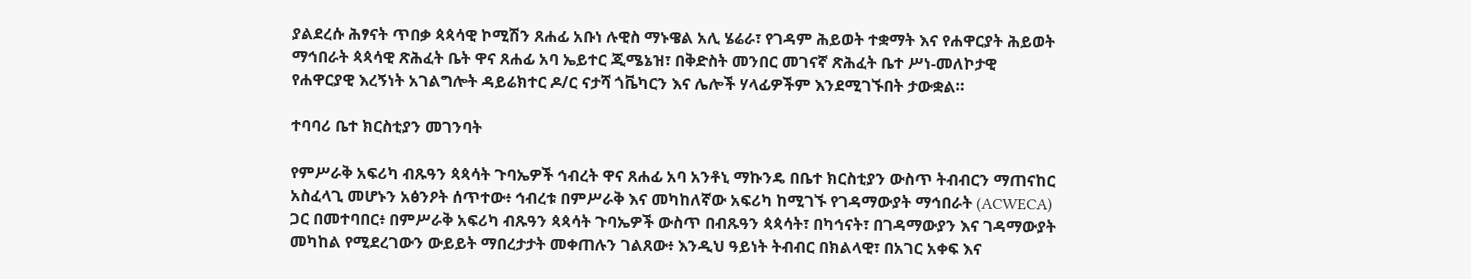ያልደረሱ ሕፃናት ጥበቃ ጳጳሳዊ ኮሚሽን ጸሐፊ አቡነ ሉዊስ ማኑዌል አሊ ሄሬራ፣ የገዳም ሕይወት ተቋማት እና የሐዋርያት ሕይወት ማኅበራት ጳጳሳዊ ጽሕፈት ቤት ዋና ጸሐፊ አባ ኤይተር ጂሜኔዝ፣ በቅድስት መንበር መገናኛ ጽሕፈት ቤተ ሥነ-መለኮታዊ የሐዋርያዊ እረኝነት አገልግሎት ዳይሬክተር ዶ/ር ናታሻ ጎቬካርን እና ሌሎች ሃላፊዎችም እንደሚገኙበት ታውቋል።

ተባባሪ ቤተ ክርስቲያን መገንባት

የምሥራቅ አፍሪካ ብጹዓን ጳጳሳት ጉባኤዎች ኅብረት ዋና ጸሐፊ አባ አንቶኒ ማኩንዴ በቤተ ክርስቲያን ውስጥ ትብብርን ማጠናከር አስፈላጊ መሆኑን አፅንዖት ሰጥተው፥ ኅብረቱ በምሥራቅ እና መካከለኛው አፍሪካ ከሚገኙ የገዳማውያት ማኅበራት (ACWECA) ጋር በመተባበር፥ በምሥራቅ አፍሪካ ብጹዓን ጳጳሳት ጉባኤዎች ውስጥ በብጹዓን ጳጳሳት፣ በካኅናት፣ በገዳማውያን እና ገዳማውያት መካከል የሚደረገውን ውይይት ማበረታታት መቀጠሉን ገልጸው፥ እንዲህ ዓይነት ትብብር በክልላዊ፣ በአገር አቀፍ እና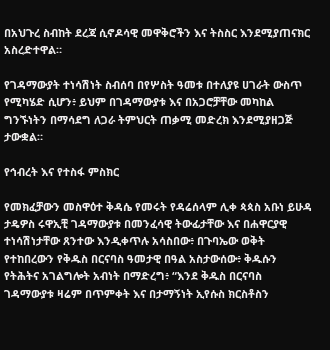በአህጉረ ስብከት ደረጃ ሲኖዶሳዊ መዋቅሮችን እና ትስስር እንደሚያጠናክር አስረድተዋል።

የገዳማውያት ተነሳሽነት ስብሰባ በየሦስት ዓመቱ በተለያዩ ሀገራት ውስጥ የሚካሄድ ሲሆን፥ ይህም በገዳማውያቱ እና በአጋሮቻቸው መካከል ግንኙነትን በማሳደግ ለጋራ ትምህርት ጠቃሚ መድረክ እንደሚያዘጋጅ ታውቋል።

የኅብረት እና የተስፋ ምስክር

የመክፈቻውን መስዋዕተ ቅዳሴ የመሩት የዳሬሰላም ሊቀ ጳጳስ አቡነ ይሁዳ ታዴዎስ ሩዋኢቺ ገዳማውያቱ በመንፈሳዊ ትውፊታቸው እና በሐዋርያዊ ተነሳሽነታቸው ጸንተው እንዲቀጥሉ አሳስበው፥ በጉባኤው ወቅት የተከበረውን የቅዱስ በርናባስ ዓመታዊ በዓል አስታውሰው፥ ቅዱሱን የትሕትና አገልግሎት አብነት በማድረግ፥ “እንደ ቅዱስ በርናባስ ገዳማውያቱ ዛሬም በጥምቀት እና በታማኝነት ኢየሱስ ክርስቶስን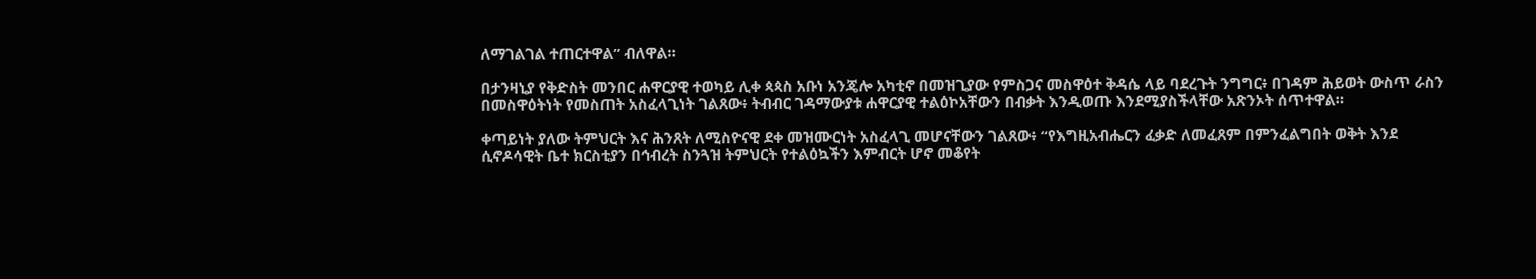ለማገልገል ተጠርተዋል” ብለዋል።

በታንዛኒያ የቅድስት መንበር ሐዋርያዊ ተወካይ ሊቀ ጳጳስ አቡነ አንጄሎ አካቲኖ በመዝጊያው የምስጋና መስዋዕተ ቅዳሴ ላይ ባደረጉት ንግግር፥ በገዳም ሕይወት ውስጥ ራስን በመስዋዕትነት የመስጠት አስፈላጊነት ገልጸው፥ ትብብር ገዳማውያቱ ሐዋርያዊ ተልዕኮአቸውን በብቃት እንዲወጡ እንደሚያስችላቸው አጽንኦት ሰጥተዋል።

ቀጣይነት ያለው ትምህርት እና ሕንጸት ለሚስዮናዊ ደቀ መዝሙርነት አስፈላጊ መሆናቸውን ገልጸው፥ “የእግዚአብሔርን ፈቃድ ለመፈጸም በምንፈልግበት ወቅት እንደ ሲኖዶሳዊት ቤተ ክርስቲያን በኅብረት ስንጓዝ ትምህርት የተልዕኳችን እምብርት ሆኖ መቆየት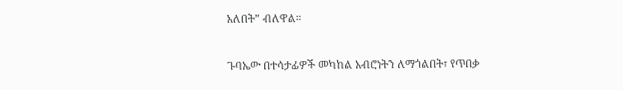አለበት” ብለዋል።

ጉባኤው በተሳታፊዎች መካከል አብሮነትን ለማጎልበት፣ የጥበቃ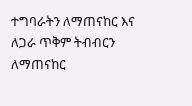ተግባራትን ለማጠናከር እና ለጋራ ጥቅም ትብብርን ለማጠናከር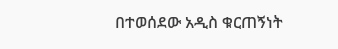በተወሰደው አዲስ ቁርጠኝነት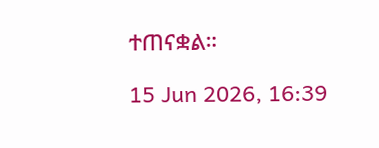ተጠናቋል።

15 Jun 2026, 16:39